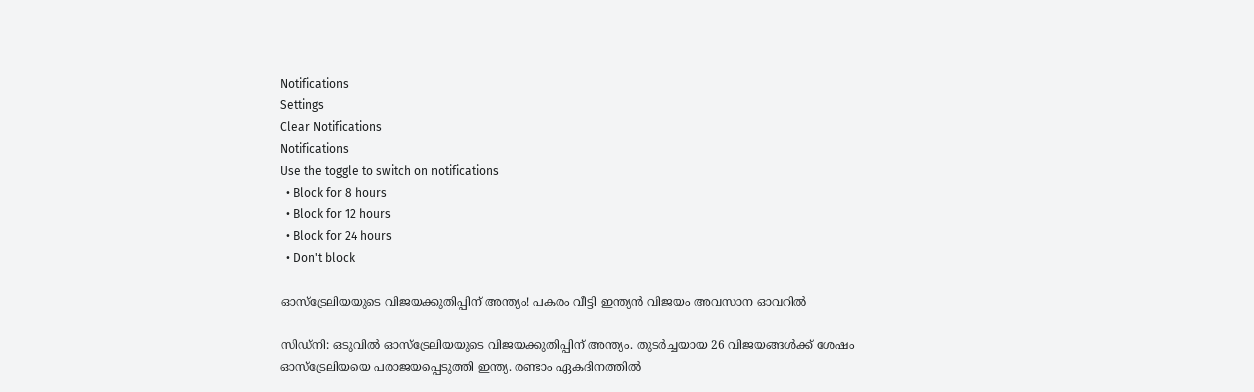Notifications
Settings
Clear Notifications
Notifications
Use the toggle to switch on notifications
  • Block for 8 hours
  • Block for 12 hours
  • Block for 24 hours
  • Don't block

ഓസ്‌ട്രേലിയയുടെ വിജയക്കുതിപ്പിന് അന്ത്യം! പകരം വീട്ടി ഇന്ത്യന്‍ വിജയം അവസാന ഓവറില്‍

സിഡ്‌നി: ഒടുവില്‍ ഓസ്‌ട്രേലിയയുടെ വിജയക്കുതിപ്പിന് അന്ത്യം. തുടര്‍ച്ചയായ 26 വിജയങ്ങള്‍ക്ക് ശേഷം ഓസ്‌ട്രേലിയയെ പരാജയപ്പെടുത്തി ഇന്ത്യ. രണ്ടാം ഏകദിനത്തില്‍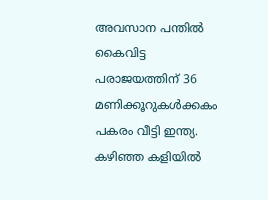അവസാന പന്തില്‍ കൈവിട്ട പരാജയത്തിന് 36 മണിക്കൂറുകള്‍ക്കകം പകരം വീട്ടി ഇന്ത്യ. കഴിഞ്ഞ കളിയില്‍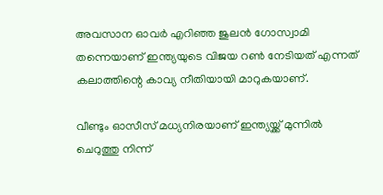അവസാന ഓവര്‍ എറിഞ്ഞ ജുലന്‍ ഗോസ്വാമി തന്നെയാണ് ഇന്ത്യയുടെ വിജയ റണ്‍ നേടിയത് എന്നത് കലാത്തിന്റെ കാവ്യ നീതിയായി മാറുകയാണ്.

വീണ്ടും ഓസീസ് മധ്യനിരയാണ് ഇന്ത്യയ്ക്ക് മുന്നില്‍ ചെറുത്തു നിന്ന്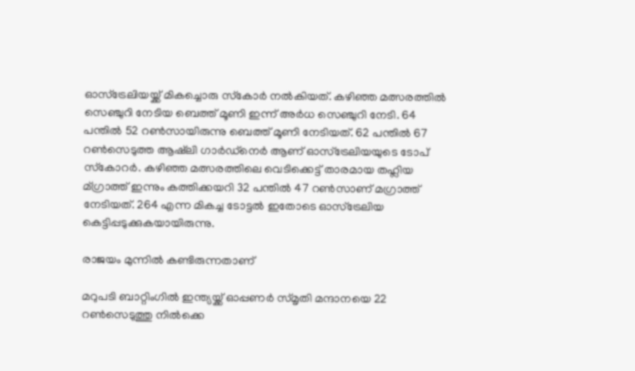ഓസ്‌ട്രേലിയയ്ക്ക് മികച്ചൊരു സ്‌കോര്‍ നല്‍കിയത്. കഴിഞ്ഞ മത്സരത്തില്‍ സെഞ്ചുറി നേടിയ ബെത്ത് മൂണി ഇന്ന് അര്‍ധ സെഞ്ചുറി നേടി. 64 പന്തില്‍ 52 റണ്‍സായിരുന്നു ബെത്ത് മൂണി നേടിയത്. 62 പന്തില്‍ 67 റണ്‍സെടുത്ത ആഷ്‌ലി ഗാര്‍ഡ്‌നെര്‍ ആണ് ഓസ്‌ട്രേലിയയുടെ ടോപ് സ്‌കോറര്‍. കഴിഞ്ഞ മത്സരത്തിലെ വെടിക്കെട്ട് താരമായ തഹ്ലിയ മ്ഗ്രാത്ത് ഇന്നും കത്തിക്കയറി 32 പന്തില്‍ 47 റണ്‍സാണ് മഗ്രാത്ത് നേടിയത്. 264 എന്ന മികച്ച ടോട്ടല്‍ ഇതോടെ ഓസ്‌ട്രേലിയ കെട്ടിപ്പടുക്കുകയായിരുന്നു.

രാജയം മുന്നില്‍ കണ്ടിരുന്നതാണ്

മറുപടി ബാറ്റിംഗില്‍ ഇന്ത്യയ്ക്ക് ഓപ്പണര്‍ സ്മൃതി മന്ദാനയെ 22 റണ്‍സെടുത്തു നില്‍ക്കെ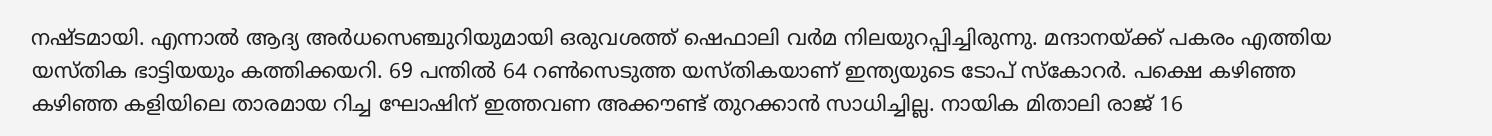നഷ്ടമായി. എന്നാല്‍ ആദ്യ അര്‍ധസെഞ്ചുറിയുമായി ഒരുവശത്ത് ഷെഫാലി വര്‍മ നിലയുറപ്പിച്ചിരുന്നു. മന്ദാനയ്ക്ക് പകരം എത്തിയ യസ്തിക ഭാട്ടിയയും കത്തിക്കയറി. 69 പന്തില്‍ 64 റണ്‍സെടുത്ത യസ്തികയാണ് ഇന്ത്യയുടെ ടോപ് സ്‌കോറര്‍. പക്ഷെ കഴിഞ്ഞ കഴിഞ്ഞ കളിയിലെ താരമായ റിച്ച ഘോഷിന് ഇത്തവണ അക്കൗണ്ട് തുറക്കാന്‍ സാധിച്ചില്ല. നായിക മിതാലി രാജ് 16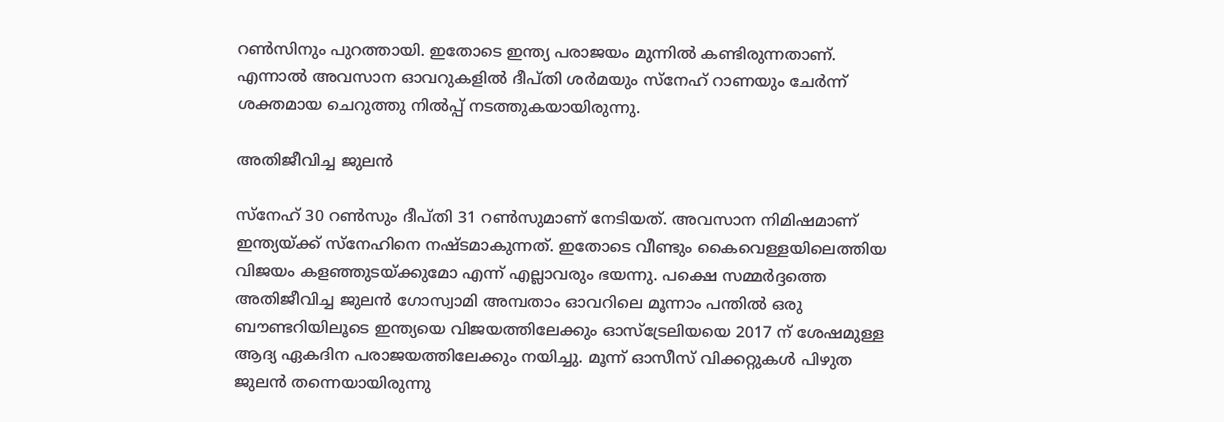റണ്‍സിനും പുറത്തായി. ഇതോടെ ഇന്ത്യ പരാജയം മുന്നില്‍ കണ്ടിരുന്നതാണ്. എന്നാല്‍ അവസാന ഓവറുകളില്‍ ദീപ്തി ശര്‍മയും സ്നേഹ് റാണയും ചേര്‍ന്ന് ശക്തമായ ചെറുത്തു നില്‍പ്പ് നടത്തുകയായിരുന്നു.

അതിജീവിച്ച ജുലന്‍

സ്നേഹ് 30 റണ്‍സും ദീപ്തി 31 റണ്‍സുമാണ് നേടിയത്. അവസാന നിമിഷമാണ് ഇന്ത്യയ്ക്ക് സ്നേഹിനെ നഷ്ടമാകുന്നത്. ഇതോടെ വീണ്ടും കൈവെള്ളയിലെത്തിയ വിജയം കളഞ്ഞുടയ്ക്കുമോ എന്ന് എല്ലാവരും ഭയന്നു. പക്ഷെ സമ്മര്‍ദ്ദത്തെ അതിജീവിച്ച ജുലന്‍ ഗോസ്വാമി അമ്പതാം ഓവറിലെ മൂന്നാം പന്തില്‍ ഒരു ബൗണ്ടറിയിലൂടെ ഇന്ത്യയെ വിജയത്തിലേക്കും ഓസ്ട്രേലിയയെ 2017 ന് ശേഷമുള്ള ആദ്യ ഏകദിന പരാജയത്തിലേക്കും നയിച്ചു. മൂന്ന് ഓസീസ് വിക്കറ്റുകള്‍ പിഴുത ജുലന്‍ തന്നെയായിരുന്നു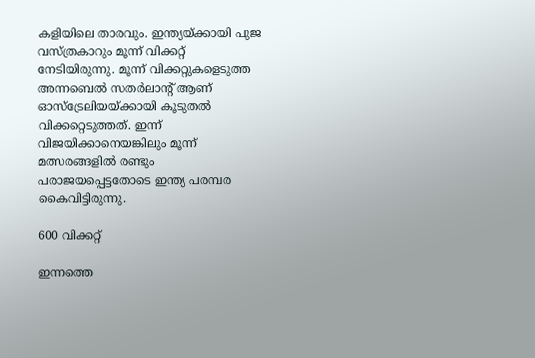കളിയിലെ താരവും. ഇന്ത്യയ്ക്കായി പുജ വസ്ത്രകാറും മൂന്ന് വിക്കറ്റ് നേടിയിരുന്നു. മൂന്ന് വിക്കറ്റുകളെടുത്ത അന്നബെല്‍ സതര്‍ലാന്റ് ആണ് ഓസ്ട്രേലിയയ്ക്കായി കൂടുതല്‍ വിക്കറ്റെടുത്തത്. ഇന്ന് വിജയിക്കാനെയങ്കിലും മൂന്ന് മത്സരങ്ങളില്‍ രണ്ടും പരാജയപ്പെട്ടതോടെ ഇന്ത്യ പരമ്പര കൈവിട്ടിരുന്നു.

600 വിക്കറ്റ്

ഇന്നത്തെ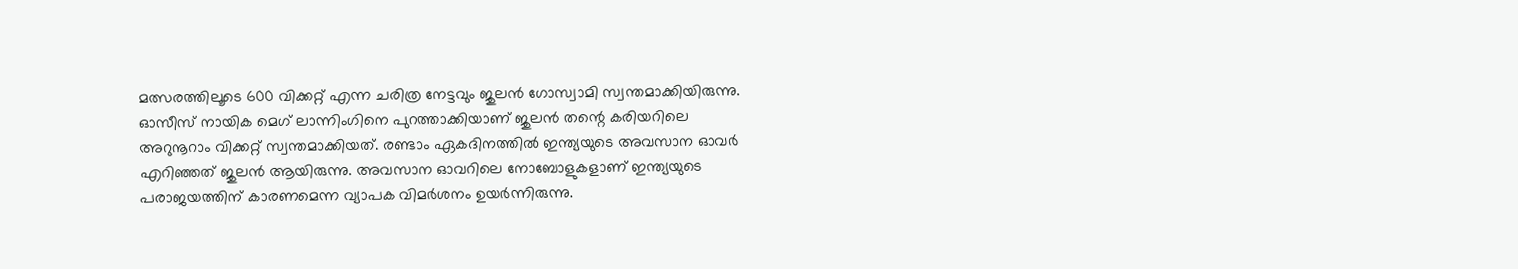മത്സരത്തിലൂടെ 600 വിക്കറ്റ് എന്ന ചരിത്ര നേട്ടവും ജുലന്‍ ഗോസ്വാമി സ്വന്തമാക്കിയിരുന്നു. ഓസീസ് നായിക മെഗ് ലാന്നിംഗിനെ പുറത്താക്കിയാണ് ജുലന്‍ തന്റെ കരിയറിലെ അറുനൂറാം വിക്കറ്റ് സ്വന്തമാക്കിയത്. രണ്ടാം ഏകദിനത്തില്‍ ഇന്ത്യയുടെ അവസാന ഓവര്‍ എറിഞ്ഞത് ജുലന്‍ ആയിരുന്നു. അവസാന ഓവറിലെ നോബോളുകളാണ് ഇന്ത്യയുടെ പരാജയത്തിന് കാരണമെന്ന വ്യാപക വിമര്‍ശനം ഉയര്‍ന്നിരുന്നു.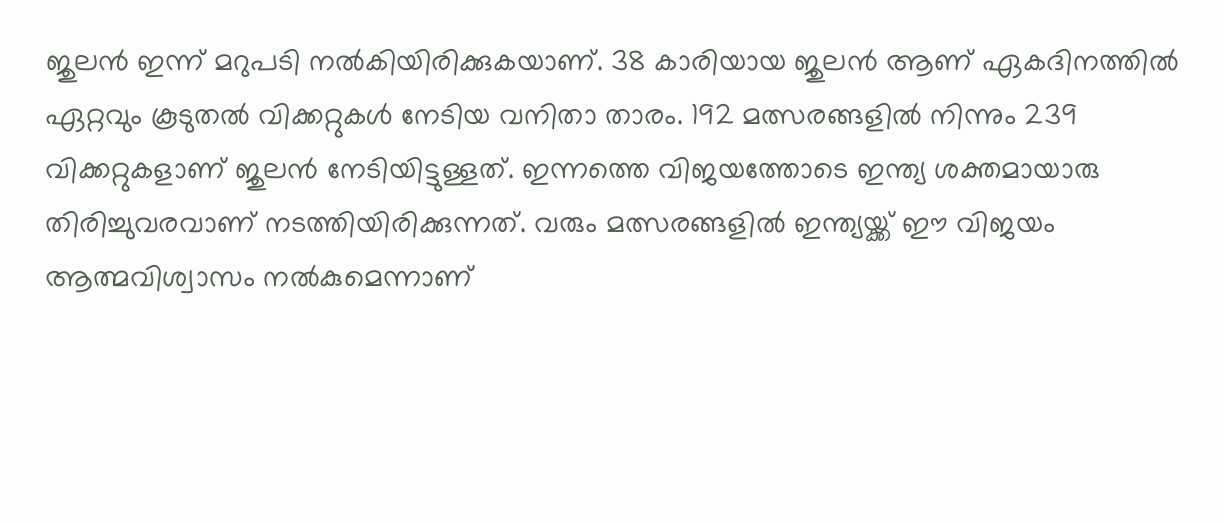ജുലന്‍ ഇന്ന് മറുപടി നല്‍കിയിരിക്കുകയാണ്. 38 കാരിയായ ജുലന്‍ ആണ് ഏകദിനത്തില്‍ ഏറ്റവും കൂടുതല്‍ വിക്കറ്റുകള്‍ നേടിയ വനിതാ താരം. 192 മത്സരങ്ങളില്‍ നിന്നും 239 വിക്കറ്റുകളാണ് ജുലന്‍ നേടിയിട്ടുള്ളത്. ഇന്നത്തെ വിജയത്തോടെ ഇന്ത്യ ശക്തമായാരു തിരിച്ചുവരവാണ് നടത്തിയിരിക്കുന്നത്. വരും മത്സരങ്ങളില്‍ ഇന്ത്യയ്ക്ക് ഈ വിജയം ആത്മവിശ്വാസം നല്‍കുമെന്നാണ്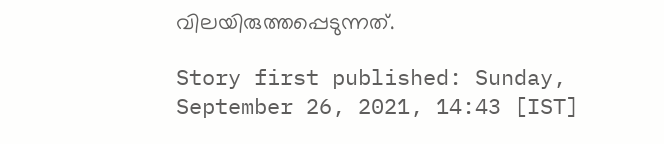വിലയിരുത്തപ്പെടുന്നത്.

Story first published: Sunday, September 26, 2021, 14:43 [IST]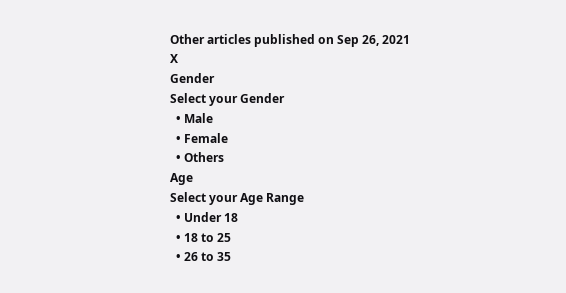Other articles published on Sep 26, 2021
X
Gender
Select your Gender
  • Male
  • Female
  • Others
Age
Select your Age Range
  • Under 18
  • 18 to 25
  • 26 to 35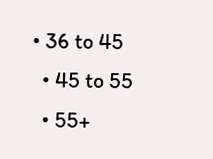• 36 to 45
  • 45 to 55
  • 55+